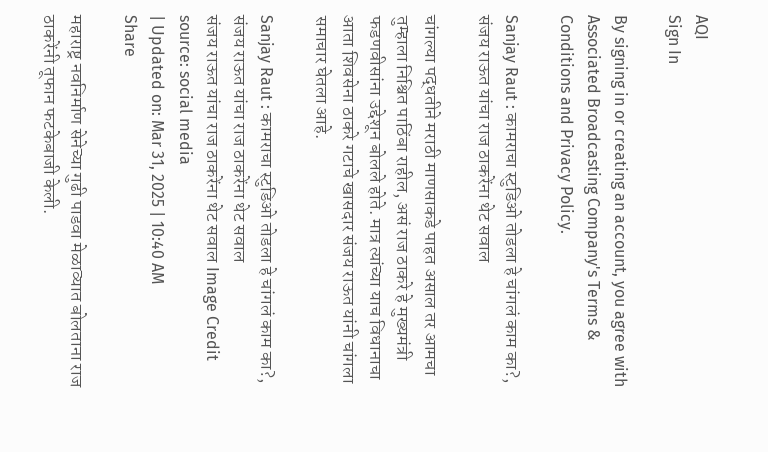AQI
Sign In

By signing in or creating an account, you agree with Associated Broadcasting Company's Terms & Conditions and Privacy Policy.

Sanjay Raut : कामराचा स्टुडिओ तोडला हे चांगलं काम का?, संजय राऊत यांचा राज ठाकरेंना थेट सवाल

चांगल्या पद्धतीने मराठी माणसाकडे पाहत असाल तर आमचा तुम्हाला निश्चित पाठिंबा राहील, असं राज ठाकरे हे मुख्यमंत्री फडणवीसांना उद्देशून बोलले होते. मात्र त्यांच्या याच विधानाचा आता शिवसेना ठाकरे गटाचे खासदार संजय राऊत यांनी चांगला समाचार घेतला आहे.

Sanjay Raut : कामराचा स्टुडिओ तोडला हे चांगलं काम का?, संजय राऊत यांचा राज ठाकरेंना थेट सवाल
संजय राऊत यांचा राज ठाकरेंना थेट सवाल Image Credit source: social media
| Updated on: Mar 31, 2025 | 10:40 AM
Share

महाराष्ट्र नवनिर्माण सेनेच्या गुढी पाडवा मेळाव्यात बोलताना राज ठाकरेंनी तूफान फटकेबाजी केली.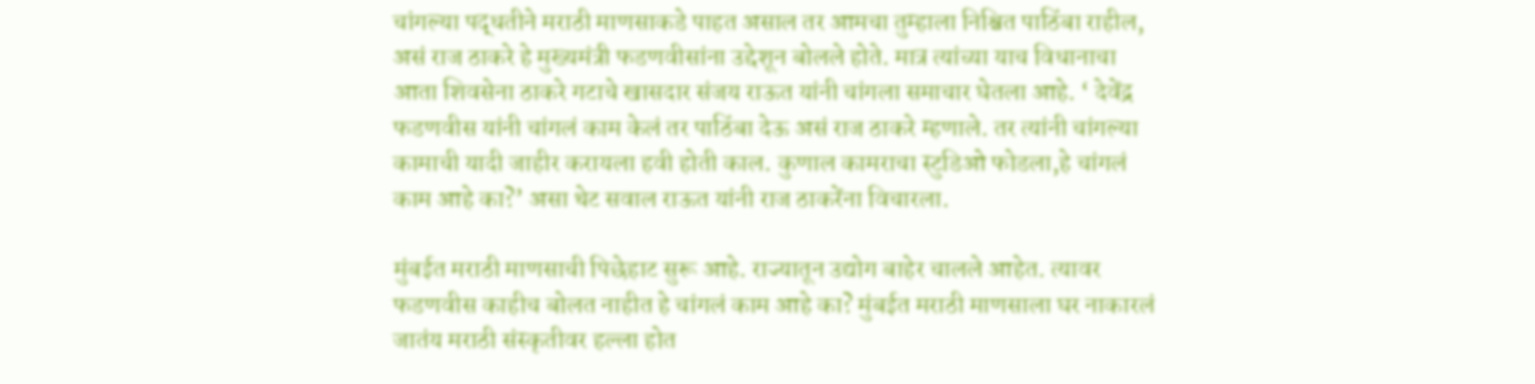चांगल्या पद्धतीने मराठी माणसाकडे पाहत असाल तर आमचा तुम्हाला निश्चित पाठिंबा राहील, असं राज ठाकरे हे मुख्यमंत्री फडणवीसांना उद्देशून बोलले होते. मात्र त्यांच्या याच विधानाचा आता शिवसेना ठाकरे गटाचे खासदार संजय राऊत यांनी चांगला समाचार घेतला आहे. ‘ देवेंद्र फडणवीस यांनी चांगलं काम केलं तर पाठिंबा देऊ असं राज ठाकरे म्हणाले. तर त्यांनी चांगल्या कामाची यादी जाहीर करायला हवी होती काल. कुणाल कामराचा स्टुडिओ फोडला,हे चांगलं काम आहे का?’ असा थेट सवाल राऊत यांनी राज ठाकरेंना विचारला.

मुंबईत मराठी माणसाची पिछेहाट सुरू आहे. राज्यातून उद्योग बाहेर चालले आहेत. त्यावर फडणवीस काहीच बोलत नाहीत हे चांगलं काम आहे का? मुंबईत मराठी माणसाला घर नाकारलं जातंय मराठी संस्कृतीवर हल्ला होत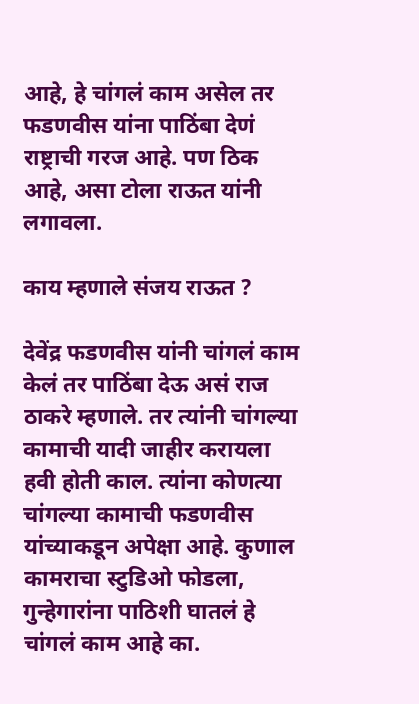आहे, हे चांगलं काम असेल तर फडणवीस यांना पाठिंबा देणं राष्ट्राची गरज आहे. पण ठिक आहे, असा टोला राऊत यांनी लगावला.

काय म्हणाले संजय राऊत ?

देवेंद्र फडणवीस यांनी चांगलं काम केलं तर पाठिंबा देऊ असं राज ठाकरे म्हणाले. तर त्यांनी चांगल्या कामाची यादी जाहीर करायला हवी होती काल. त्यांना कोणत्या चांगल्या कामाची फडणवीस यांच्याकडून अपेक्षा आहे. कुणाल कामराचा स्टुडिओ फोडला, गुन्हेगारांना पाठिशी घातलं हे चांगलं काम आहे का.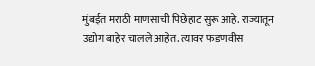मुंबईत मराठी माणसाची पिछेहाट सुरू आहे. राज्यातून उद्योग बाहेर चालले आहेत. त्यावर फडणवीस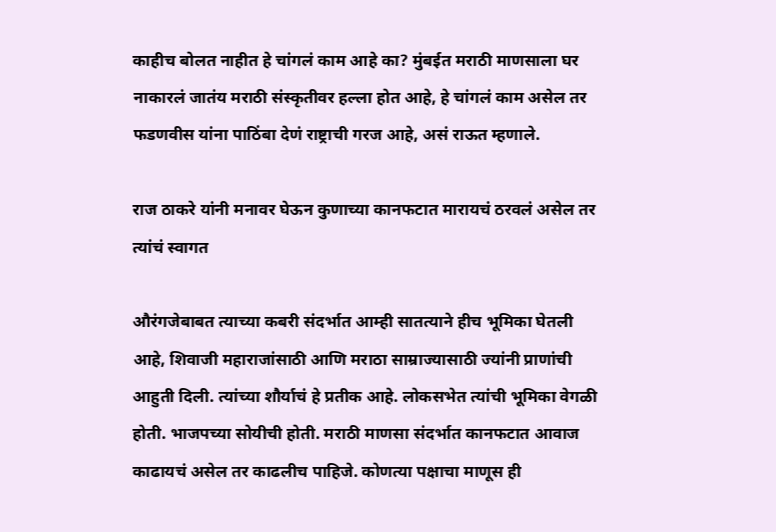काहीच बोलत नाहीत हे चांगलं काम आहे का? मुंबईत मराठी माणसाला घर नाकारलं जातंय मराठी संस्कृतीवर हल्ला होत आहे, हे चांगलं काम असेल तर फडणवीस यांना पाठिंबा देणं राष्ट्राची गरज आहे, असं राऊत म्हणाले.

राज ठाकरे यांनी मनावर घेऊन कुणाच्या कानफटात मारायचं ठरवलं असेल तर त्यांचं स्वागत

औरंगजेबाबत त्याच्या कबरी संदर्भात आम्ही सातत्याने हीच भूमिका घेतली आहे, शिवाजी महाराजांसाठी आणि मराठा साम्राज्यासाठी ज्यांनी प्राणांची आहुती दिली. त्यांच्या शौर्याचं हे प्रतीक आहे. लोकसभेत त्यांची भूमिका वेगळी होती. भाजपच्या सोयीची होती. मराठी माणसा संदर्भात कानफटात आवाज काढायचं असेल तर काढलीच पाहिजे. कोणत्या पक्षाचा माणूस ही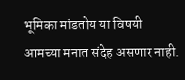भूमिका मांडतोय या विषयी आमच्या मनात संदेह असणार नाही.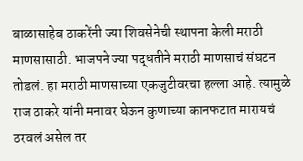बाळासाहेब ठाकरेंनी ज्या शिवसेनेची स्थापना केली मराठी माणसासाठी. भाजपने ज्या पद्धतीने मराठी माणसाचं संघटन तोडलं. हा मराठी माणसाच्या एकजुटीवरचा हल्ला आहे. त्यामुळे राज ठाकरे यांनी मनावर घेऊन कुणाच्या कानफटात मारायचं ठरवलं असेल तर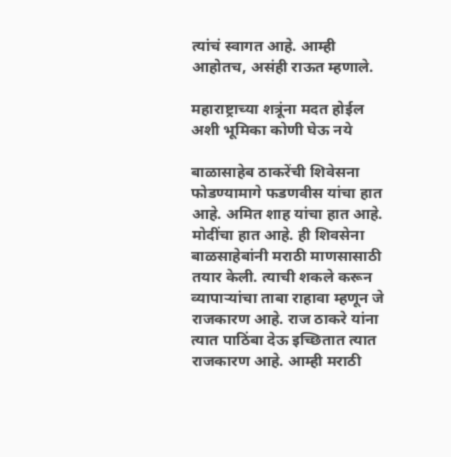त्यांचं स्वागत आहे. आम्ही आहोतच, असंही राऊत म्हणाले.

महाराष्ट्राच्या शत्रूंना मदत होईल अशी भूमिका कोणी घेऊ नये

बाळासाहेब ठाकरेंची शिवेसना फोडण्यामागे फडणवीस यांचा हात आहे. अमित शाह यांचा हात आहे. मोदींचा हात आहे. ही शिवसेना बाळसाहेबांनी मराठी माणसासाठी तयार केली. त्याची शकले करून व्यापाऱ्यांचा ताबा राहावा म्हणून जे राजकारण आहे. राज ठाकरे यांना त्यात पाठिंबा देऊ इच्छितात त्यात राजकारण आहे. आम्ही मराठी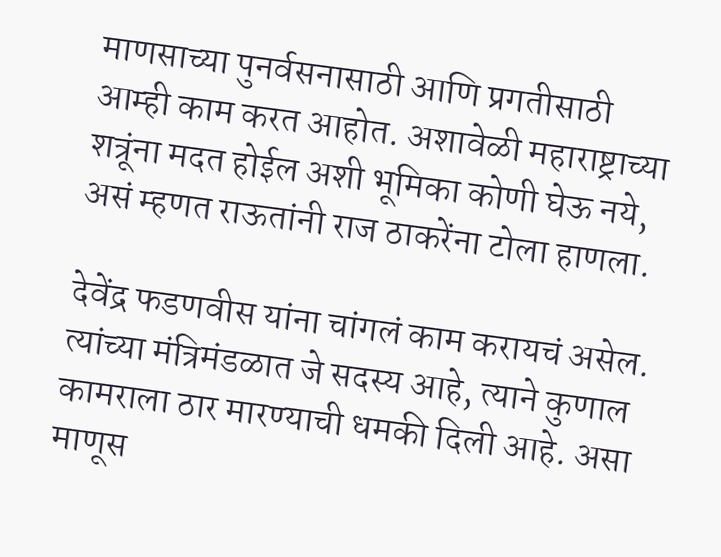माणसाच्या पुनर्वसनासाठी आणि प्रगतीसाठी आम्ही काम करत आहोत. अशावेळी महाराष्ट्राच्या शत्रूंना मदत होईल अशी भूमिका कोणी घेऊ नये, असं म्हणत राऊतांनी राज ठाकरेंना टोला हाणला.

देवेंद्र फडणवीस यांना चांगलं काम करायचं असेल. त्यांच्या मंत्रिमंडळात जे सदस्य आहे, त्याने कुणाल कामराला ठार मारण्याची धमकी दिली आहे. असा माणूस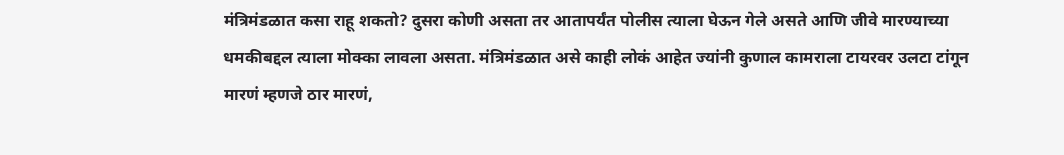मंत्रिमंडळात कसा राहू शकतो? दुसरा कोणी असता तर आतापर्यंत पोलीस त्याला घेऊन गेले असते आणि जीवे मारण्याच्या धमकीबद्दल त्याला मोक्का लावला असता. मंत्रिमंडळात असे काही लोकं आहेत ज्यांनी कुणाल कामराला टायरवर उलटा टांगून मारणं म्हणजे ठार मारणं,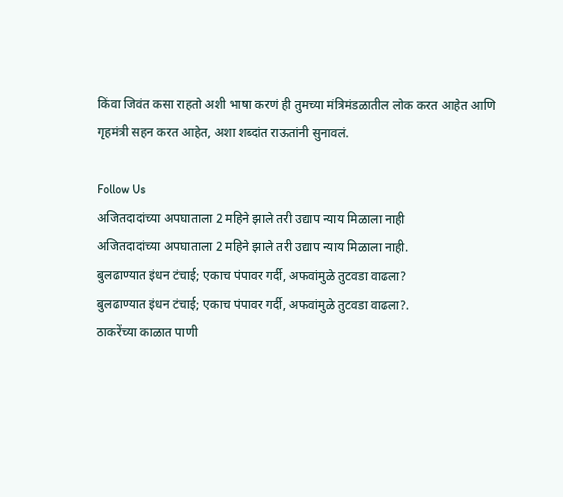किंवा जिवंत कसा राहतो अशी भाषा करणं ही तुमच्या मंत्रिमंडळातील लोक करत आहेत आणि गृहमंत्री सहन करत आहेत, अशा शब्दांत राऊतांनी सुनावलं.

Follow Us
अजितदादांच्या अपघाताला 2 महिने झाले तरी उद्याप न्याय मिळाला नाही
अजितदादांच्या अपघाताला 2 महिने झाले तरी उद्याप न्याय मिळाला नाही.
बुलढाण्यात इंधन टंचाई; एकाच पंपावर गर्दी, अफवांमुळे तुटवडा वाढला?
बुलढाण्यात इंधन टंचाई; एकाच पंपावर गर्दी, अफवांमुळे तुटवडा वाढला?.
ठाकरेंच्या काळात पाणी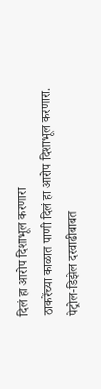दिलं हा आरोप दिशाभूल करणारा
ठाकरेंच्या काळात पाणी दिलं हा आरोप दिशाभूल करणारा.
पेट्रोल-डिझेल दरवाढीबाबत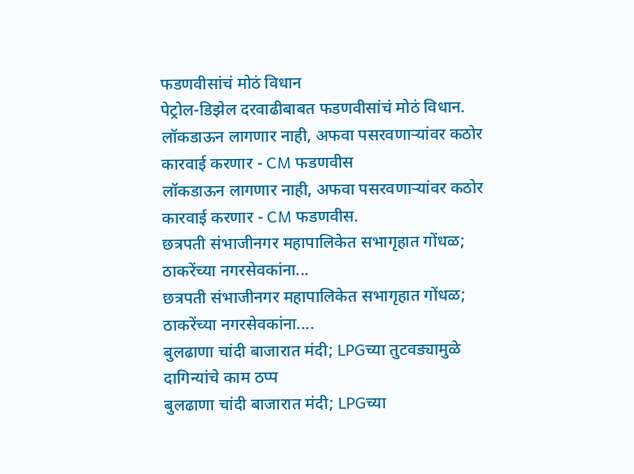फडणवीसांचं मोठं विधान
पेट्रोल-डिझेल दरवाढीबाबत फडणवीसांचं मोठं विधान.
लॉकडाऊन लागणार नाही, अफवा पसरवणाऱ्यांवर कठोर कारवाई करणार - CM फडणवीस
लॉकडाऊन लागणार नाही, अफवा पसरवणाऱ्यांवर कठोर कारवाई करणार - CM फडणवीस.
छत्रपती संभाजीनगर महापालिकेत सभागृहात गोंधळ; ठाकरेंच्या नगरसेवकांना...
छत्रपती संभाजीनगर महापालिकेत सभागृहात गोंधळ; ठाकरेंच्या नगरसेवकांना....
बुलढाणा चांदी बाजारात मंदी; LPGच्या तुटवड्यामुळे दागिन्यांचे काम ठप्प
बुलढाणा चांदी बाजारात मंदी; LPGच्या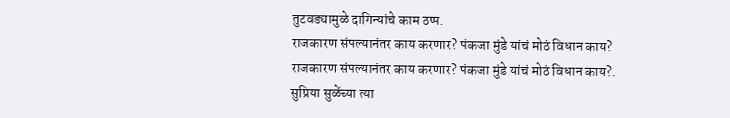तुटवड्यामुळे दागिन्यांचे काम ठप्प.
राजकारण संपल्यानंतर काय करणार? पंकजा मुंडे यांचं मोठं विधान काय?
राजकारण संपल्यानंतर काय करणार? पंकजा मुंडे यांचं मोठं विधान काय?.
सुप्रिया सुळेंच्या त्या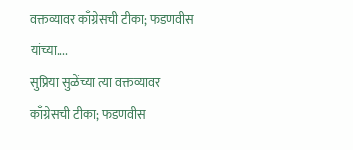वक्तव्यावर काँग्रेसची टीका; फडणवीस यांच्या....
सुप्रिया सुळेंच्या त्या वक्तव्यावर काँग्रेसची टीका; फडणवीस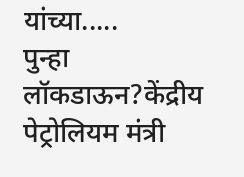यांच्या.....
पुन्हा लॉकडाऊन?केंद्रीय पेट्रोलियम मंत्री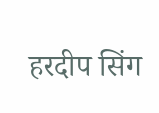हरदीप सिंग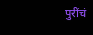पुरींचं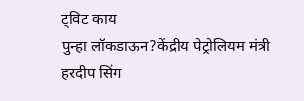ट्विट काय
पुन्हा लॉकडाऊन?केंद्रीय पेट्रोलियम मंत्री हरदीप सिंग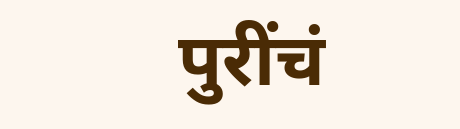पुरींचं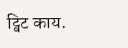ट्विट काय.